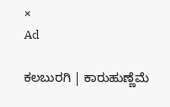×
Ad

ಕಲಬುರಗಿ | ಕಾರುಹುಣ್ಣೆಮೆ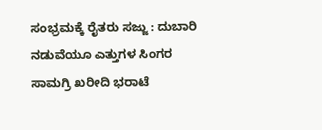ಸಂಭ್ರಮಕ್ಕೆ ರೈತರು ಸಜ್ಜು : ದುಬಾರಿ ನಡುವೆಯೂ ಎತ್ತುಗಳ ಸಿಂಗರ ಸಾಮಗ್ರಿ ಖರೀದಿ ಭರಾಟೆ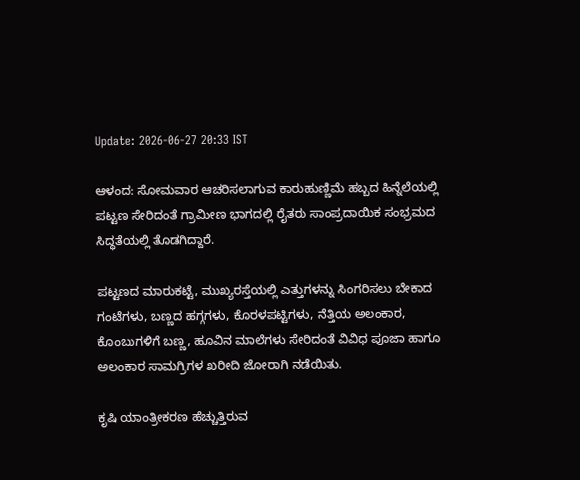Update: 2026-06-27 20:33 IST

ಆಳಂದ: ಸೋಮವಾರ ಆಚರಿಸಲಾಗುವ ಕಾರುಹುಣ್ಣಿಮೆ ಹಬ್ಬದ ಹಿನ್ನೆಲೆಯಲ್ಲಿ ಪಟ್ಟಣ ಸೇರಿದಂತೆ ಗ್ರಾಮೀಣ ಭಾಗದಲ್ಲಿ ರೈತರು ಸಾಂಪ್ರದಾಯಿಕ ಸಂಭ್ರಮದ ಸಿದ್ಧತೆಯಲ್ಲಿ ತೊಡಗಿದ್ದಾರೆ.

ಪಟ್ಟಣದ ಮಾರುಕಟ್ಟೆ, ಮುಖ್ಯರಸ್ತೆಯಲ್ಲಿ ಎತ್ತುಗಳನ್ನು ಸಿಂಗರಿಸಲು ಬೇಕಾದ ಗಂಟೆಗಳು, ಬಣ್ಣದ ಹಗ್ಗಗಳು, ಕೊರಳಪಟ್ಟಿಗಳು, ನೆತ್ತಿಯ ಅಲಂಕಾರ, ಕೊಂಬುಗಳಿಗೆ ಬಣ್ಣ, ಹೂವಿನ ಮಾಲೆಗಳು ಸೇರಿದಂತೆ ವಿವಿಧ ಪೂಜಾ ಹಾಗೂ ಅಲಂಕಾರ ಸಾಮಗ್ರಿಗಳ ಖರೀದಿ ಜೋರಾಗಿ ನಡೆಯಿತು.

ಕೃಷಿ ಯಾಂತ್ರೀಕರಣ ಹೆಚ್ಚುತ್ತಿರುವ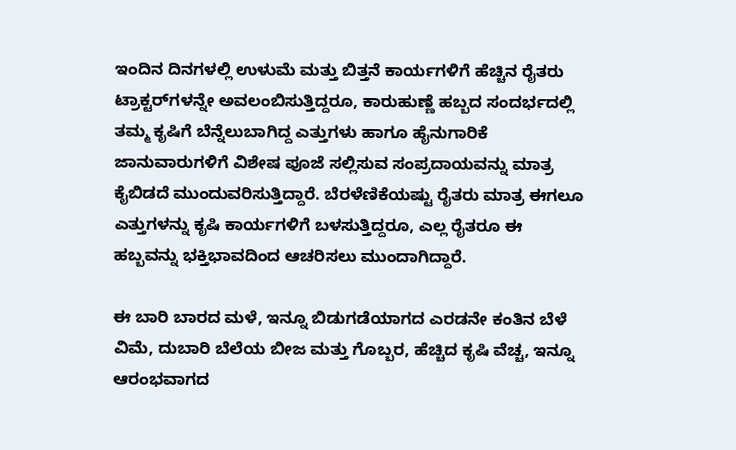ಇಂದಿನ ದಿನಗಳಲ್ಲಿ ಉಳುಮೆ ಮತ್ತು ಬಿತ್ತನೆ ಕಾರ್ಯಗಳಿಗೆ ಹೆಚ್ಚಿನ ರೈತರು ಟ್ರಾಕ್ಟರ್‌ಗಳನ್ನೇ ಅವಲಂಬಿಸುತ್ತಿದ್ದರೂ, ಕಾರುಹುಣ್ಣೆ ಹಬ್ಬದ ಸಂದರ್ಭದಲ್ಲಿ ತಮ್ಮ ಕೃಷಿಗೆ ಬೆನ್ನೆಲುಬಾಗಿದ್ದ ಎತ್ತುಗಳು ಹಾಗೂ ಹೈನುಗಾರಿಕೆ ಜಾನುವಾರುಗಳಿಗೆ ವಿಶೇಷ ಪೂಜೆ ಸಲ್ಲಿಸುವ ಸಂಪ್ರದಾಯವನ್ನು ಮಾತ್ರ ಕೈಬಿಡದೆ ಮುಂದುವರಿಸುತ್ತಿದ್ದಾರೆ. ಬೆರಳೆಣಿಕೆಯಷ್ಟು ರೈತರು ಮಾತ್ರ ಈಗಲೂ ಎತ್ತುಗಳನ್ನು ಕೃಷಿ ಕಾರ್ಯಗಳಿಗೆ ಬಳಸುತ್ತಿದ್ದರೂ, ಎಲ್ಲ ರೈತರೂ ಈ ಹಬ್ಬವನ್ನು ಭಕ್ತಿಭಾವದಿಂದ ಆಚರಿಸಲು ಮುಂದಾಗಿದ್ದಾರೆ.

ಈ ಬಾರಿ ಬಾರದ ಮಳೆ, ಇನ್ನೂ ಬಿಡುಗಡೆಯಾಗದ ಎರಡನೇ ಕಂತಿನ ಬೆಳೆ ವಿಮೆ, ದುಬಾರಿ ಬೆಲೆಯ ಬೀಜ ಮತ್ತು ಗೊಬ್ಬರ, ಹೆಚ್ಚಿದ ಕೃಷಿ ವೆಚ್ಚ, ಇನ್ನೂ ಆರಂಭವಾಗದ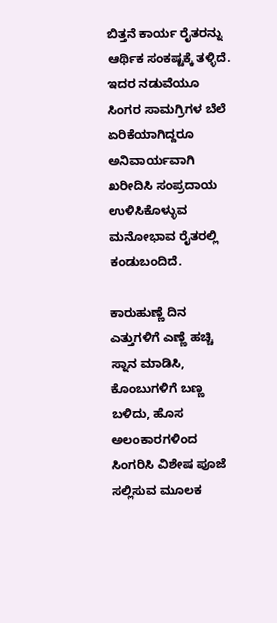ಬಿತ್ತನೆ ಕಾರ್ಯ ರೈತರನ್ನು ಆರ್ಥಿಕ ಸಂಕಷ್ಟಕ್ಕೆ ತಳ್ಳಿದೆ. ಇದರ ನಡುವೆಯೂ ಸಿಂಗರ ಸಾಮಗ್ರಿಗಳ ಬೆಲೆ ಏರಿಕೆಯಾಗಿದ್ದರೂ ಅನಿವಾರ್ಯವಾಗಿ ಖರೀದಿಸಿ ಸಂಪ್ರದಾಯ ಉಳಿಸಿಕೊಳ್ಳುವ ಮನೋಭಾವ ರೈತರಲ್ಲಿ ಕಂಡುಬಂದಿದೆ.

ಕಾರುಹುಣ್ಣೆ ದಿನ ಎತ್ತುಗಳಿಗೆ ಎಣ್ಣೆ ಹಚ್ಚಿ ಸ್ನಾನ ಮಾಡಿಸಿ, ಕೊಂಬುಗಳಿಗೆ ಬಣ್ಣ ಬಳಿದು, ಹೊಸ ಅಲಂಕಾರಗಳಿಂದ ಸಿಂಗರಿಸಿ ವಿಶೇಷ ಪೂಜೆ ಸಲ್ಲಿಸುವ ಮೂಲಕ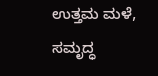ಉತ್ತಮ ಮಳೆ, ಸಮೃದ್ಧ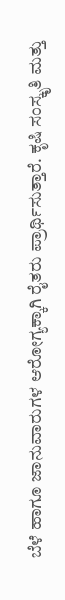ಬೆಳೆ ಹಾಗೂ ಜಾನುವಾರುಗಳ ಆರೋಗ್ಯಕ್ಕಾಗಿ ರೈತರು ಪ್ರಾರ್ಥಿಸುತ್ತಾರೆ. ಕೃಷಿ ಸಂಸ್ಕೃತಿ ಮತ್ತು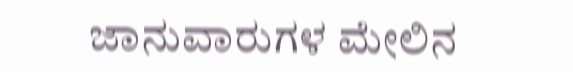ಜಾನುವಾರುಗಳ ಮೇಲಿನ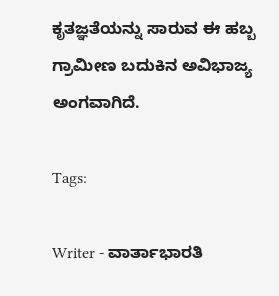ಕೃತಜ್ಞತೆಯನ್ನು ಸಾರುವ ಈ ಹಬ್ಬ ಗ್ರಾಮೀಣ ಬದುಕಿನ ಅವಿಭಾಜ್ಯ ಅಂಗವಾಗಿದೆ.

Tags:

Writer - ವಾರ್ತಾಭಾರತಿ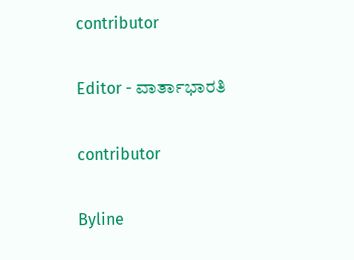contributor

Editor - ವಾರ್ತಾಭಾರತಿ

contributor

Byline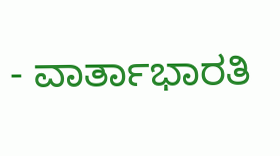- ವಾರ್ತಾಭಾರತಿ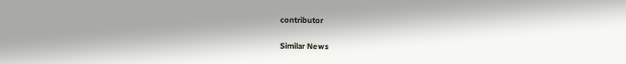contributor

Similar News